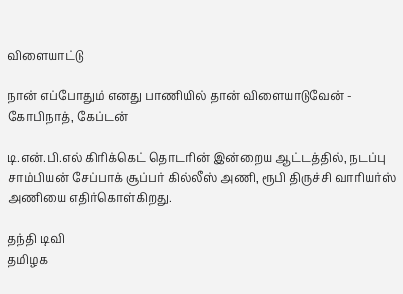விளையாட்டு

நான் எப்போதும் எனது பாணியில் தான் விளையாடுவேன் - கோபிநாத், கேப்டன்

டி.என்.பி.எல் கிரிக்கெட் தொடரின் இன்றைய ஆட்டத்தில், நடப்பு சாம்பியன் சேப்பாக் சூப்பர் கில்லீஸ் அணி, ரூபி திருச்சி வாரியர்ஸ் அணியை எதிர்கொள்கிறது.

தந்தி டிவி
தமிழக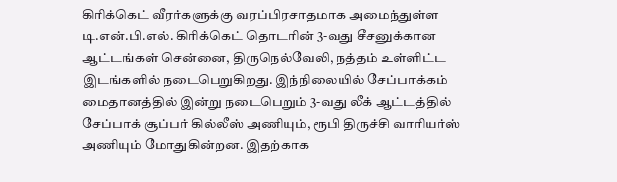கிரிக்கெட் வீரர்களுக்கு வரப்பிரசாதமாக அமைந்துள்ள டி.என்.பி.எல். கிரிக்கெட் தொடரின் 3-வது சீசனுக்கான ஆட்டங்கள் சென்னை, திருநெல்வேலி, நத்தம் உள்ளிட்ட இடங்களில் நடைபெறுகிறது. இந்நிலையில் சேப்பாக்கம் மைதானத்தில் இன்று நடைபெறும் 3-வது லீக் ஆட்டத்தில் சேப்பாக் சூப்பர் கில்லீஸ் அணியும், ரூபி திருச்சி வாரியர்ஸ் அணியும் மோதுகின்றன. இதற்காக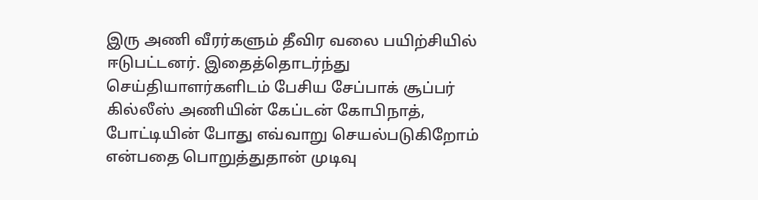இரு அணி வீரர்களும் தீவிர வலை பயிற்சியில் ஈடுபட்டனர். இதைத்தொடர்ந்து செய்தியாளர்களிடம் பேசிய சேப்பாக் சூப்பர் கில்லீஸ் அணியின் கேப்டன் கோபிநாத், போட்டியின் போது எவ்வாறு செயல்படுகிறோம் என்பதை பொறுத்துதான் முடிவு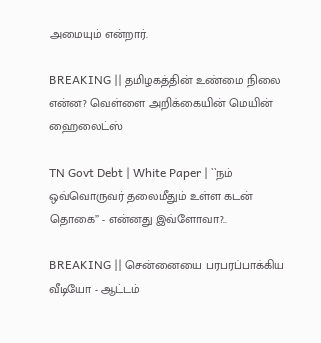அமையும் என்றார்.

BREAKING || தமிழகத்தின் உண்மை நிலை என்ன? வெள்ளை அறிக்கையின் மெயின் ஹைலைட்ஸ்

TN Govt Debt | White Paper | ``நம் ஒவ்வொருவர் தலைமீதும் உள்ள கடன் தொகை’’ - என்னது இவ்ளோவா?..

BREAKING || சென்னையை பரபரப்பாக்கிய வீடியோ - ஆட்டம்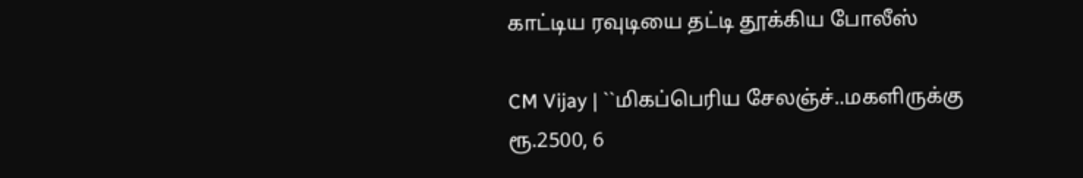காட்டிய ரவுடியை தட்டி தூக்கிய போலீஸ்

CM Vijay | ``மிகப்பெரிய சேலஞ்ச்..மகளிருக்கு ரூ.2500, 6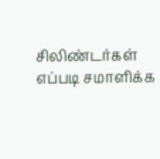சிலிண்டர்கள் எப்படி சமாளிக்க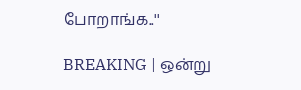போறாங்க..''

BREAKING | ஒன்று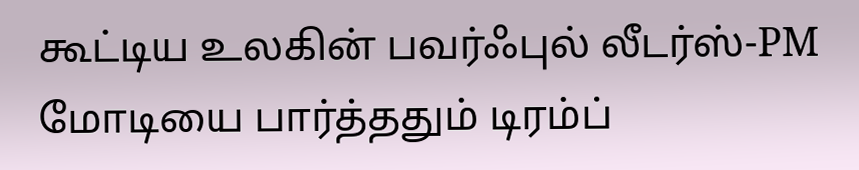கூட்டிய உலகின் பவர்ஃபுல் லீடர்ஸ்-PM மோடியை பார்த்ததும் டிரம்ப்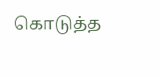கொடுத்த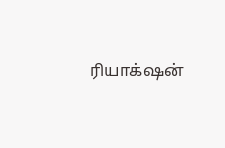ரியாக்‌ஷன்